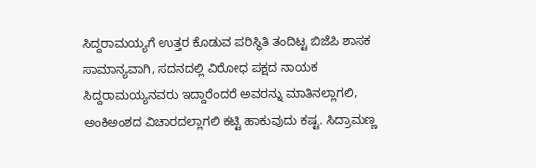ಸಿದ್ದರಾಮಯ್ಯಗೆ ಉತ್ತರ ಕೊಡುವ ಪರಿಸ್ಥಿತಿ ತಂದಿಟ್ಟ ಬಿಜೆಪಿ ಶಾಸಕ
ಸಾಮಾನ್ಯವಾಗಿ, ಸದನದಲ್ಲಿ ವಿರೋಧ ಪಕ್ಷದ ನಾಯಕ ಸಿದ್ದರಾಮಯ್ಯನವರು ಇದ್ದಾರೆಂದರೆ ಅವರನ್ನು ಮಾತಿನಲ್ಲಾಗಲಿ, ಅಂಕಿಅಂಶದ ವಿಚಾರದಲ್ಲಾಗಲಿ ಕಟ್ಟಿ ಹಾಕುವುದು ಕಷ್ಟ. ಸಿದ್ರಾಮಣ್ಣ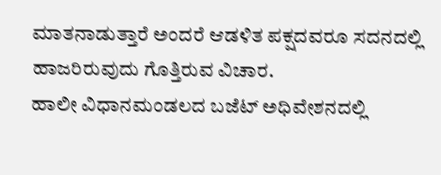ಮಾತನಾಡುತ್ತಾರೆ ಅಂದರೆ ಆಡಳಿತ ಪಕ್ಷದವರೂ ಸದನದಲ್ಲಿ ಹಾಜರಿರುವುದು ಗೊತ್ತಿರುವ ವಿಚಾರ.
ಹಾಲೀ ವಿಧಾನಮಂಡಲದ ಬಜೆಟ್ ಅಧಿವೇಶನದಲ್ಲಿ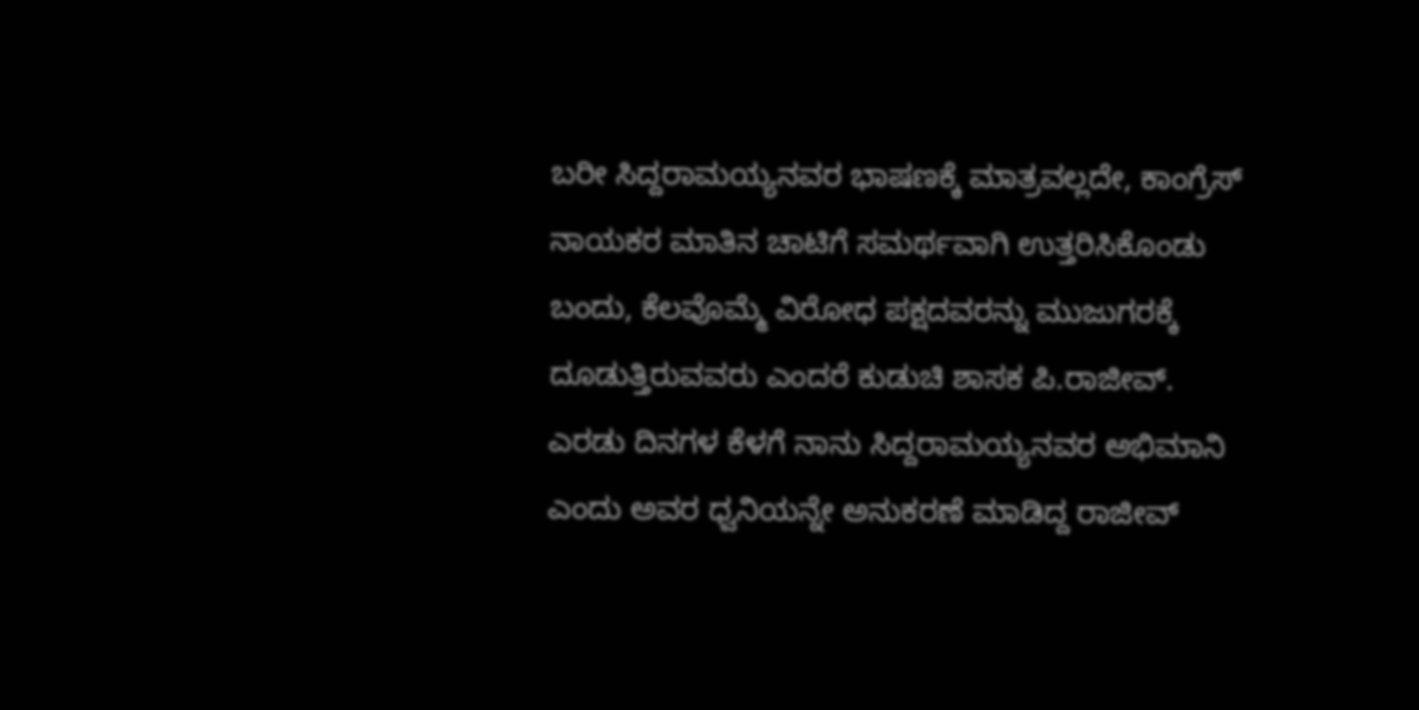ಬರೀ ಸಿದ್ದರಾಮಯ್ಯನವರ ಭಾಷಣಕ್ಕೆ ಮಾತ್ರವಲ್ಲದೇ, ಕಾಂಗ್ರೆಸ್ ನಾಯಕರ ಮಾತಿನ ಚಾಟಿಗೆ ಸಮರ್ಥವಾಗಿ ಉತ್ತರಿಸಿಕೊಂಡು ಬಂದು, ಕೆಲವೊಮ್ಮೆ ವಿರೋಧ ಪಕ್ಷದವರನ್ನು ಮುಜುಗರಕ್ಕೆ ದೂಡುತ್ತಿರುವವರು ಎಂದರೆ ಕುಡುಚಿ ಶಾಸಕ ಪಿ.ರಾಜೀವ್.
ಎರಡು ದಿನಗಳ ಕೆಳಗೆ ನಾನು ಸಿದ್ದರಾಮಯ್ಯನವರ ಅಭಿಮಾನಿ ಎಂದು ಅವರ ಧ್ವನಿಯನ್ನೇ ಅನುಕರಣೆ ಮಾಡಿದ್ದ ರಾಜೀವ್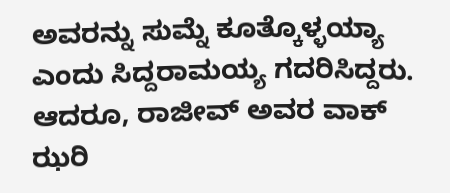ಅವರನ್ನು ಸುಮ್ನೆ ಕೂತ್ಕೊಳ್ಳಯ್ಯಾ ಎಂದು ಸಿದ್ದರಾಮಯ್ಯ ಗದರಿಸಿದ್ದರು. ಆದರೂ, ರಾಜೀವ್ ಅವರ ವಾಕ್ ಝರಿ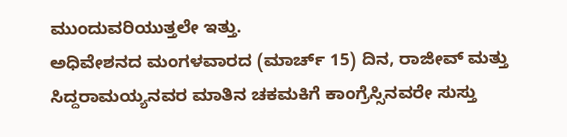ಮುಂದುವರಿಯುತ್ತಲೇ ಇತ್ತು.
ಅಧಿವೇಶನದ ಮಂಗಳವಾರದ (ಮಾರ್ಚ್ 15) ದಿನ, ರಾಜೀವ್ ಮತ್ತು ಸಿದ್ದರಾಮಯ್ಯನವರ ಮಾತಿನ ಚಕಮಕಿಗೆ ಕಾಂಗ್ರೆಸ್ಸಿನವರೇ ಸುಸ್ತು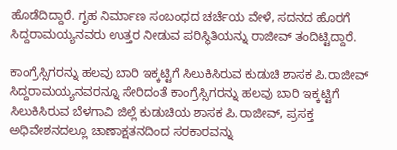ಹೊಡೆದಿದ್ದಾರೆ. ಗೃಹ ನಿರ್ಮಾಣ ಸಂಬಂಧದ ಚರ್ಚೆಯ ವೇಳೆ, ಸದನದ ಹೊರಗೆ ಸಿದ್ದರಾಮಯ್ಯನವರು ಉತ್ತರ ನೀಡುವ ಪರಿಸ್ಥಿತಿಯನ್ನು ರಾಜೀವ್ ತಂದಿಟ್ಟಿದ್ದಾರೆ.

ಕಾಂಗ್ರೆಸ್ಸಿಗರನ್ನು ಹಲವು ಬಾರಿ ಇಕ್ಕಟ್ಟಿಗೆ ಸಿಲುಕಿಸಿರುವ ಕುಡುಚಿ ಶಾಸಕ ಪಿ.ರಾಜೀವ್
ಸಿದ್ದರಾಮಯ್ಯನವರನ್ನೂ ಸೇರಿದಂತೆ ಕಾಂಗ್ರೆಸ್ಸಿಗರನ್ನು ಹಲವು ಬಾರಿ ಇಕ್ಕಟ್ಟಿಗೆ ಸಿಲುಕಿಸಿರುವ ಬೆಳಗಾವಿ ಜಿಲ್ಲೆ ಕುಡುಚಿಯ ಶಾಸಕ ಪಿ.ರಾಜೀವ್, ಪ್ರಸಕ್ತ ಅಧಿವೇಶನದಲ್ಲೂ ಚಾಣಾಕ್ಷತನದಿಂದ ಸರಕಾರವನ್ನು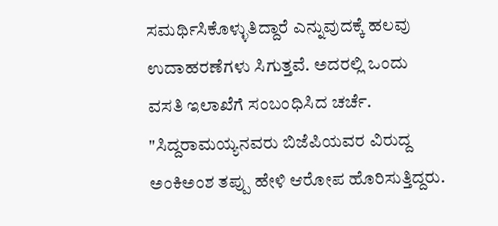ಸಮರ್ಥಿಸಿಕೊಳ್ಳುತಿದ್ದಾರೆ ಎನ್ನುವುದಕ್ಕೆ ಹಲವು ಉದಾಹರಣೆಗಳು ಸಿಗುತ್ತವೆ. ಅದರಲ್ಲಿ ಒಂದು ವಸತಿ ಇಲಾಖೆಗೆ ಸಂಬಂಧಿಸಿದ ಚರ್ಚೆ. "ಸಿದ್ದರಾಮಯ್ಯನವರು ಬಿಜೆಪಿಯವರ ವಿರುದ್ದ ಅಂಕಿಅಂಶ ತಪ್ಪು ಹೇಳಿ ಆರೋಪ ಹೊರಿಸುತ್ತಿದ್ದರು.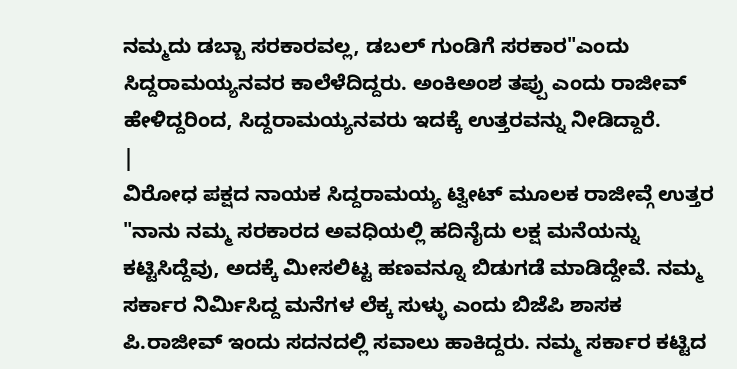ನಮ್ಮದು ಡಬ್ಬಾ ಸರಕಾರವಲ್ಲ, ಡಬಲ್ ಗುಂಡಿಗೆ ಸರಕಾರ"ಎಂದು ಸಿದ್ದರಾಮಯ್ಯನವರ ಕಾಲೆಳೆದಿದ್ದರು. ಅಂಕಿಅಂಶ ತಪ್ಪು ಎಂದು ರಾಜೀವ್ ಹೇಳಿದ್ದರಿಂದ, ಸಿದ್ದರಾಮಯ್ಯನವರು ಇದಕ್ಕೆ ಉತ್ತರವನ್ನು ನೀಡಿದ್ದಾರೆ.
|
ವಿರೋಧ ಪಕ್ಷದ ನಾಯಕ ಸಿದ್ದರಾಮಯ್ಯ ಟ್ವೀಟ್ ಮೂಲಕ ರಾಜೀವ್ಗೆ ಉತ್ತರ
"ನಾನು ನಮ್ಮ ಸರಕಾರದ ಅವಧಿಯಲ್ಲಿ ಹದಿನೈದು ಲಕ್ಷ ಮನೆಯನ್ನು ಕಟ್ಟಿಸಿದ್ದೆವು, ಅದಕ್ಕೆ ಮೀಸಲಿಟ್ಟ ಹಣವನ್ನೂ ಬಿಡುಗಡೆ ಮಾಡಿದ್ದೇವೆ. ನಮ್ಮ ಸರ್ಕಾರ ನಿರ್ಮಿಸಿದ್ದ ಮನೆಗಳ ಲೆಕ್ಕ ಸುಳ್ಳು ಎಂದು ಬಿಜೆಪಿ ಶಾಸಕ ಪಿ.ರಾಜೀವ್ ಇಂದು ಸದನದಲ್ಲಿ ಸವಾಲು ಹಾಕಿದ್ದರು. ನಮ್ಮ ಸರ್ಕಾರ ಕಟ್ಟಿದ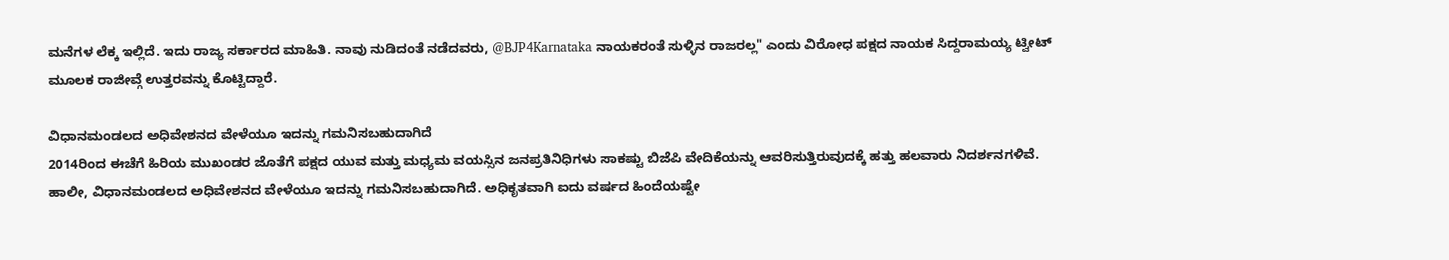ಮನೆಗಳ ಲೆಕ್ಕ ಇಲ್ಲಿದೆ. ಇದು ರಾಜ್ಯ ಸರ್ಕಾರದ ಮಾಹಿತಿ. ನಾವು ನುಡಿದಂತೆ ನಡೆದವರು, @BJP4Karnataka ನಾಯಕರಂತೆ ಸುಳ್ಳಿನ ರಾಜರಲ್ಲ" ಎಂದು ವಿರೋಧ ಪಕ್ಷದ ನಾಯಕ ಸಿದ್ದರಾಮಯ್ಯ ಟ್ವೀಟ್ ಮೂಲಕ ರಾಜೀವ್ಗೆ ಉತ್ತರವನ್ನು ಕೊಟ್ಟಿದ್ದಾರೆ.

ವಿಧಾನಮಂಡಲದ ಅಧಿವೇಶನದ ವೇಳೆಯೂ ಇದನ್ನು ಗಮನಿಸಬಹುದಾಗಿದೆ
2014ರಿಂದ ಈಚೆಗೆ ಹಿರಿಯ ಮುಖಂಡರ ಜೊತೆಗೆ ಪಕ್ಷದ ಯುವ ಮತ್ತು ಮಧ್ಯಮ ವಯಸ್ಸಿನ ಜನಪ್ರತಿನಿಧಿಗಳು ಸಾಕಷ್ಟು ಬಿಜೆಪಿ ವೇದಿಕೆಯನ್ನು ಆವರಿಸುತ್ತಿರುವುದಕ್ಕೆ ಹತ್ತು ಹಲವಾರು ನಿದರ್ಶನಗಳಿವೆ. ಹಾಲೀ, ವಿಧಾನಮಂಡಲದ ಅಧಿವೇಶನದ ವೇಳೆಯೂ ಇದನ್ನು ಗಮನಿಸಬಹುದಾಗಿದೆ. ಅಧಿಕೃತವಾಗಿ ಐದು ವರ್ಷದ ಹಿಂದೆಯಷ್ಟೇ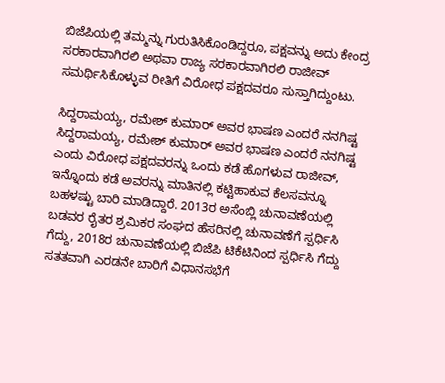ಬಿಜೆಪಿಯಲ್ಲಿ ತಮ್ಮನ್ನು ಗುರುತಿಸಿಕೊಂಡಿದ್ದರೂ, ಪಕ್ಷವನ್ನು ಅದು ಕೇಂದ್ರ ಸರಕಾರವಾಗಿರಲಿ ಅಥವಾ ರಾಜ್ಯ ಸರಕಾರವಾಗಿರಲಿ ರಾಜೀವ್ ಸಮರ್ಥಿಸಿಕೊಳ್ಳುವ ರೀತಿಗೆ ವಿರೋಧ ಪಕ್ಷದವರೂ ಸುಸ್ತಾಗಿದ್ದುಂಟು.

ಸಿದ್ದರಾಮಯ್ಯ, ರಮೇಶ್ ಕುಮಾರ್ ಅವರ ಭಾಷಣ ಎಂದರೆ ನನಗಿಷ್ಟ
ಸಿದ್ದರಾಮಯ್ಯ, ರಮೇಶ್ ಕುಮಾರ್ ಅವರ ಭಾಷಣ ಎಂದರೆ ನನಗಿಷ್ಟ ಎಂದು ವಿರೋಧ ಪಕ್ಷದವರನ್ನು ಒಂದು ಕಡೆ ಹೊಗಳುವ ರಾಜೀವ್, ಇನ್ನೊಂದು ಕಡೆ ಅವರನ್ನು ಮಾತಿನಲ್ಲಿ ಕಟ್ಟಿಹಾಕುವ ಕೆಲಸವನ್ನೂ ಬಹಳಷ್ಟು ಬಾರಿ ಮಾಡಿದ್ದಾರೆ. 2013ರ ಅಸೆಂಬ್ಲಿ ಚುನಾವಣೆಯಲ್ಲಿ ಬಡವರ ರೈತರ ಶ್ರಮಿಕರ ಸಂಘದ ಹೆಸರಿನಲ್ಲಿ ಚುನಾವಣೆಗೆ ಸ್ಪರ್ಧಿಸಿ ಗೆದ್ದು, 2018ರ ಚುನಾವಣೆಯಲ್ಲಿ ಬಿಜೆಪಿ ಟಿಕೆಟಿನಿಂದ ಸ್ಪರ್ಧಿಸಿ ಗೆದ್ದು ಸತತವಾಗಿ ಎರಡನೇ ಬಾರಿಗೆ ವಿಧಾನಸಭೆಗೆ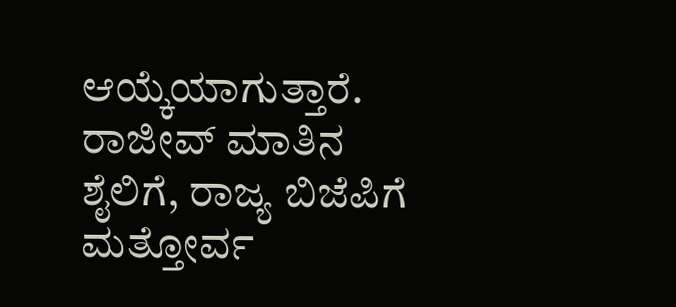ಆಯ್ಕೆಯಾಗುತ್ತಾರೆ. ರಾಜೀವ್ ಮಾತಿನ ಶೈಲಿಗೆ, ರಾಜ್ಯ ಬಿಜೆಪಿಗೆ ಮತ್ತೋರ್ವ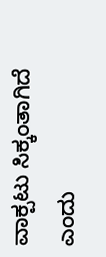ವಾಕ್ಪಟು ಸಿಕ್ಕಂತಾಗಿದೆ ಎಂದು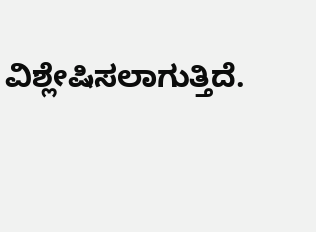ವಿಶ್ಲೇಷಿಸಲಾಗುತ್ತಿದೆ.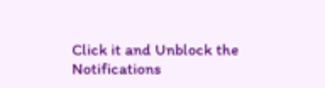Click it and Unblock the Notifications